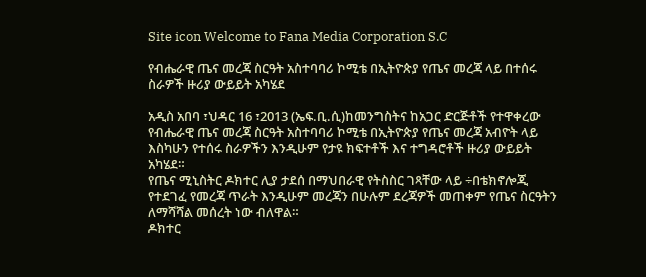Site icon Welcome to Fana Media Corporation S.C

የብሔራዊ ጤና መረጃ ስርዓት አስተባባሪ ኮሚቴ በኢትዮጵያ የጤና መረጃ ላይ በተሰሩ ስራዎች ዙሪያ ውይይት አካሄደ

አዲስ አበባ ፣ህዳር 16 ፣2013 (ኤፍ.ቢ.ሲ)ከመንግስትና ከአጋር ድርጅቶች የተዋቀረው የብሔራዊ ጤና መረጃ ስርዓት አስተባባሪ ኮሚቴ በኢትዮጵያ የጤና መረጃ አብዮት ላይ እስካሁን የተሰሩ ስራዎችን እንዲሁም የታዩ ክፍተቶች እና ተግዳሮቶች ዙሪያ ውይይት አካሄደ።
የጤና ሚኒስትር ዶክተር ሊያ ታደሰ በማህበራዊ የትስስር ገጻቸው ላይ ÷በቴክኖሎጂ የተደገፈ የመረጃ ጥራት እንዲሁም መረጃን በሁሉም ደረጃዎች መጠቀም የጤና ስርዓትን ለማሻሻል መሰረት ነው ብለዋል።
ዶክተር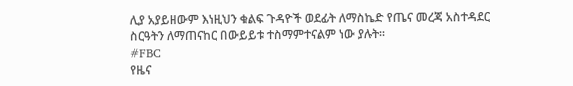ሊያ አያይዘውም እነዚህን ቁልፍ ጉዳዮች ወደፊት ለማስኬድ የጤና መረጃ አስተዳደር ስርዓትን ለማጠናከር በውይይቱ ተስማምተናልም ነው ያሉት፡፡
#FBC
የዜና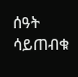ሰዓት ሳይጠብቁ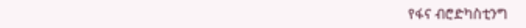የፋና ብሮድካስቲንግ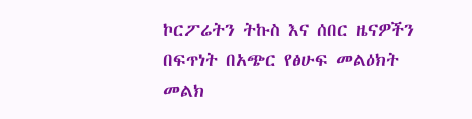ኮርፖሬትን ትኩስ እና ሰበር ዜናዎችን በፍጥነት በአጭር የፅሁፍ መልዕክት መልክ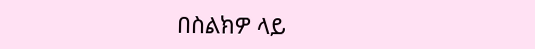በስልክዎ ላይ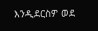እንዲደርስዎ ወደ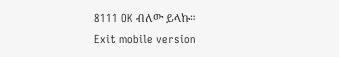8111 OK ብለው ይላኩ።
Exit mobile version